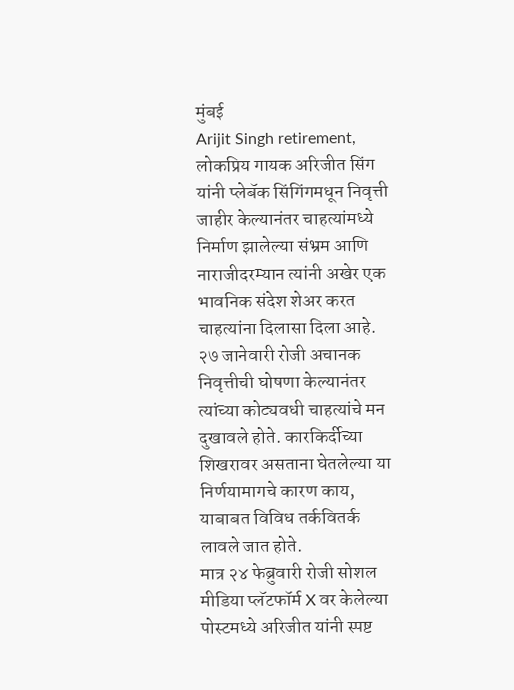मुंबई
Arijit Singh retirement, लोकप्रिय गायक अरिजीत सिंग यांनी प्लेबॅक सिंगिंगमधून निवृत्ती जाहीर केल्यानंतर चाहत्यांमध्ये निर्माण झालेल्या संभ्रम आणि नाराजीदरम्यान त्यांनी अखेर एक भावनिक संदेश शेअर करत चाहत्यांना दिलासा दिला आहे. २७ जानेवारी रोजी अचानक निवृत्तीची घोषणा केल्यानंतर त्यांच्या कोट्यवधी चाहत्यांचे मन दुखावले होते. कारकिर्दीच्या शिखरावर असताना घेतलेल्या या निर्णयामागचे कारण काय, याबाबत विविध तर्कवितर्क लावले जात होते.
मात्र २४ फेब्रुवारी रोजी सोशल मीडिया प्लॅटफॉर्म X वर केलेल्या पोस्टमध्ये अरिजीत यांनी स्पष्ट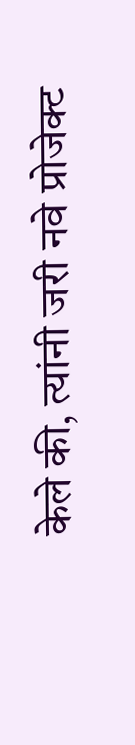केले की, त्यांनी जरी नवे प्रोजेक्ट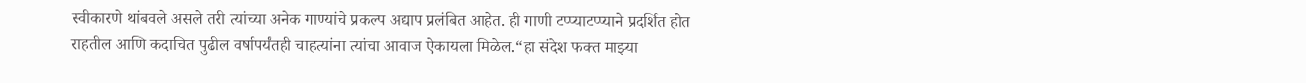स्वीकारणे थांबवले असले तरी त्यांच्या अनेक गाण्यांचे प्रकल्प अद्याप प्रलंबित आहेत. ही गाणी टप्प्याटप्प्याने प्रदर्शित होत राहतील आणि कदाचित पुढील वर्षापर्यंतही चाहत्यांना त्यांचा आवाज ऐकायला मिळेल.“हा संदेश फक्त माझ्या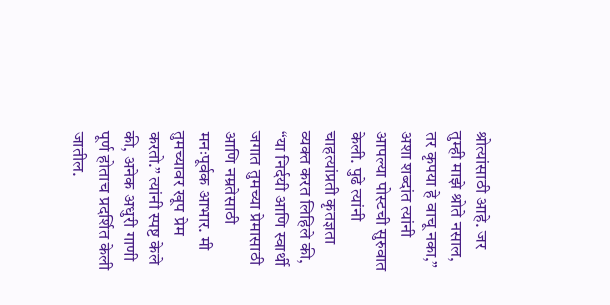श्रोत्यांसाठी आहे. जर तुम्ही माझे श्रोते नसाल, तर कृपया हे वाचू नका,” अशा शब्दांत त्यांनी आपल्या पोस्टची सुरुवात केली. पुढे त्यांनी चाहत्यांप्रती कृतज्ञता व्यक्त करत लिहिले की, “या निर्दयी आणि स्वार्थी जगात तुमच्या प्रेमासाठी आणि नम्रतेसाठी मनःपूर्वक आभार. मी तुमच्यावर खूप प्रेम करतो.” त्यांनी स्पष्ट केले की, अनेक अधुरी गाणी पूर्ण होताच प्रदर्शित केली जातील.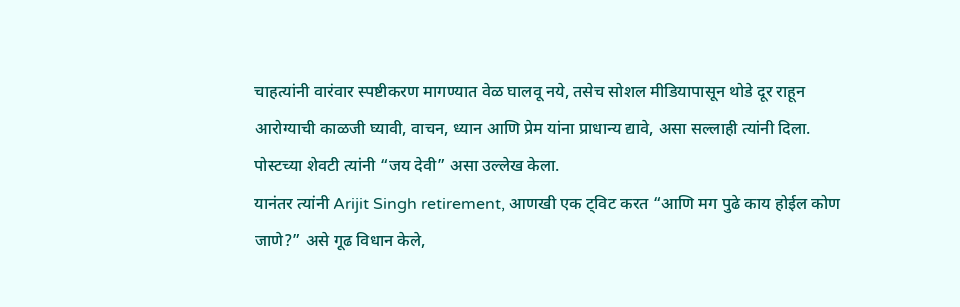चाहत्यांनी वारंवार स्पष्टीकरण मागण्यात वेळ घालवू नये, तसेच सोशल मीडियापासून थोडे दूर राहून आरोग्याची काळजी घ्यावी, वाचन, ध्यान आणि प्रेम यांना प्राधान्य द्यावे, असा सल्लाही त्यांनी दिला. पोस्टच्या शेवटी त्यांनी “जय देवी” असा उल्लेख केला.
यानंतर त्यांनी Arijit Singh retirement, आणखी एक ट्विट करत “आणि मग पुढे काय होईल कोण जाणे?” असे गूढ विधान केले,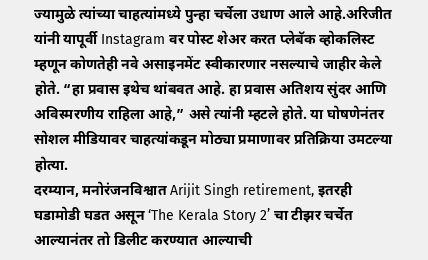ज्यामुळे त्यांच्या चाहत्यांमध्ये पुन्हा चर्चेला उधाण आले आहे.अरिजीत यांनी यापूर्वी Instagram वर पोस्ट शेअर करत प्लेबॅक व्होकलिस्ट म्हणून कोणतेही नवे असाइनमेंट स्वीकारणार नसल्याचे जाहीर केले होते. “हा प्रवास इथेच थांबवत आहे. हा प्रवास अतिशय सुंदर आणि अविस्मरणीय राहिला आहे,” असे त्यांनी म्हटले होते. या घोषणेनंतर सोशल मीडियावर चाहत्यांकडून मोठ्या प्रमाणावर प्रतिक्रिया उमटल्या होत्या.
दरम्यान, मनोरंजनविश्वात Arijit Singh retirement, इतरही घडामोडी घडत असून ‘The Kerala Story 2’ चा टीझर चर्चेत आल्यानंतर तो डिलीट करण्यात आल्याची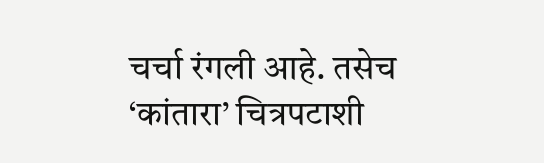चर्चा रंगली आहे. तसेच ‘कांतारा’ चित्रपटाशी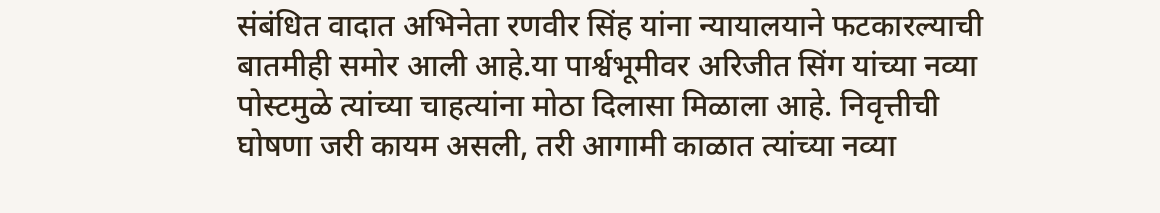संबंधित वादात अभिनेता रणवीर सिंह यांना न्यायालयाने फटकारल्याची बातमीही समोर आली आहे.या पार्श्वभूमीवर अरिजीत सिंग यांच्या नव्या पोस्टमुळे त्यांच्या चाहत्यांना मोठा दिलासा मिळाला आहे. निवृत्तीची घोषणा जरी कायम असली, तरी आगामी काळात त्यांच्या नव्या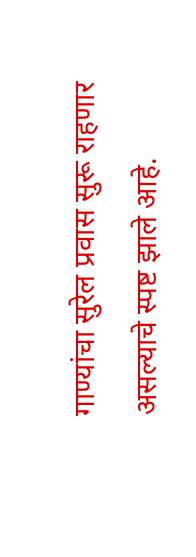गाण्यांचा सुरेल प्रवास सुरू राहणार असल्याचे स्पष्ट झाले आहे.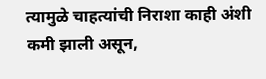त्यामुळे चाहत्यांची निराशा काही अंशी कमी झाली असून,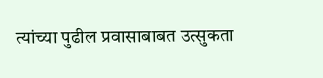त्यांच्या पुढील प्रवासाबाबत उत्सुकता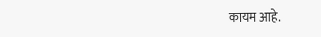कायम आहे.